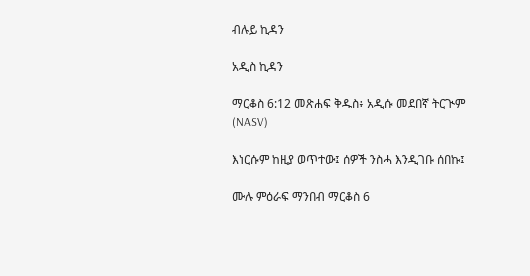ብሉይ ኪዳን

አዲስ ኪዳን

ማርቆስ 6:12 መጽሐፍ ቅዱስ፥ አዲሱ መደበኛ ትርጒም (NASV)

እነርሱም ከዚያ ወጥተው፤ ሰዎች ንስሓ እንዲገቡ ሰበኩ፤

ሙሉ ምዕራፍ ማንበብ ማርቆስ 6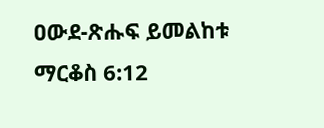ዐውደ-ጽሑፍ ይመልከቱ ማርቆስ 6:12